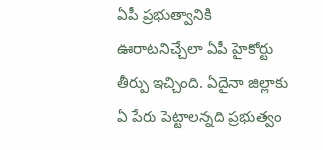ఏపీ ప్రభుత్వానికి ఊరాటనిచ్చేలా ఏపీ హైకోర్టు తీర్పు ఇచ్చింది. ఏదైనా జిల్లాకు ఏ పేరు పెట్టాలన్నది ప్రభుత్వం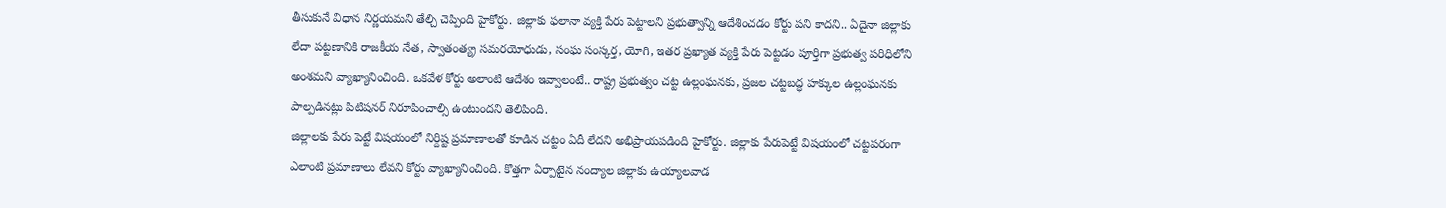తీసుకునే విధాన నిర్ణయమని తేల్చి చెప్పింది హైకోర్టు. జిల్లాకు ఫలానా వ్యక్తి పేరు పెట్టాలని ప్రభుత్వాన్ని ఆదేశించడం కోర్టు పని కాదని.. ఏదైనా జిల్లాకు లేదా పట్టణానికి రాజకీయ నేత, స్వాతంత్య్ర సమరయోధుడు, సంఘ సంస్కర్త, యోగి, ఇతర ప్రఖ్యాత వ్యక్తి పేరు పెట్టడం పూర్తిగా ప్రభుత్వ పరిధిలోని అంశమని వ్యాఖ్యానించింది. ఒకవేళ కోర్టు అలాంటి ఆదేశం ఇవ్వాలంటే.. రాష్ట్ర ప్రభుత్వం చట్ట ఉల్లంఘనకు, ప్రజల చట్టబద్ధ హక్కుల ఉల్లంఘనకు పాల్పడినట్లు పిటిషనర్ నిరూపించాల్సి ఉంటుందని తెలిపింది.
జిల్లాలకు పేరు పెట్టే విషయంలో నిర్దిష్ట ప్రమాణాలతో కూడిన చట్టం ఏదీ లేదని అభిప్రాయపడింది హైకోర్టు. జిల్లాకు పేరుపెట్టే విషయంలో చట్టపరంగా ఎలాంటి ప్రమాణాలు లేవని కోర్టు వ్యాఖ్యానించింది. కొత్తగా ఏర్పాటైన నంద్యాల జిల్లాకు ఉయ్యాలవాడ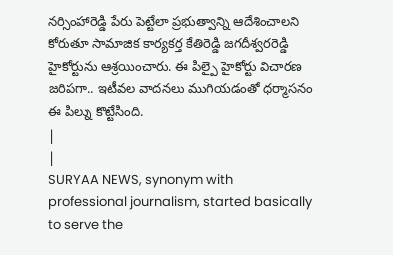నర్సింహారెడ్డి పేరు పెట్టేలా ప్రభుత్వాన్ని ఆదేశించాలని కోరుతూ సామాజిక కార్యకర్త కేతిరెడ్డి జగదీశ్వరరెడ్డి హైకోర్టును ఆశ్రయించారు. ఈ పిల్పై హైకోర్టు విచారణ జరిపగా.. ఇటీవల వాదనలు ముగియడంతో ధర్మాసనం ఈ పిల్ను కొట్టేసింది.
|
|
SURYAA NEWS, synonym with professional journalism, started basically to serve the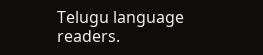Telugu language readers.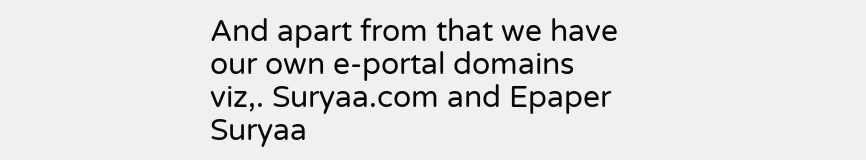And apart from that we have our own e-portal domains viz,. Suryaa.com and Epaper Suryaa